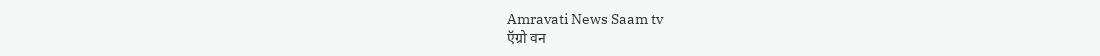Amravati News Saam tv
ऍग्रो वन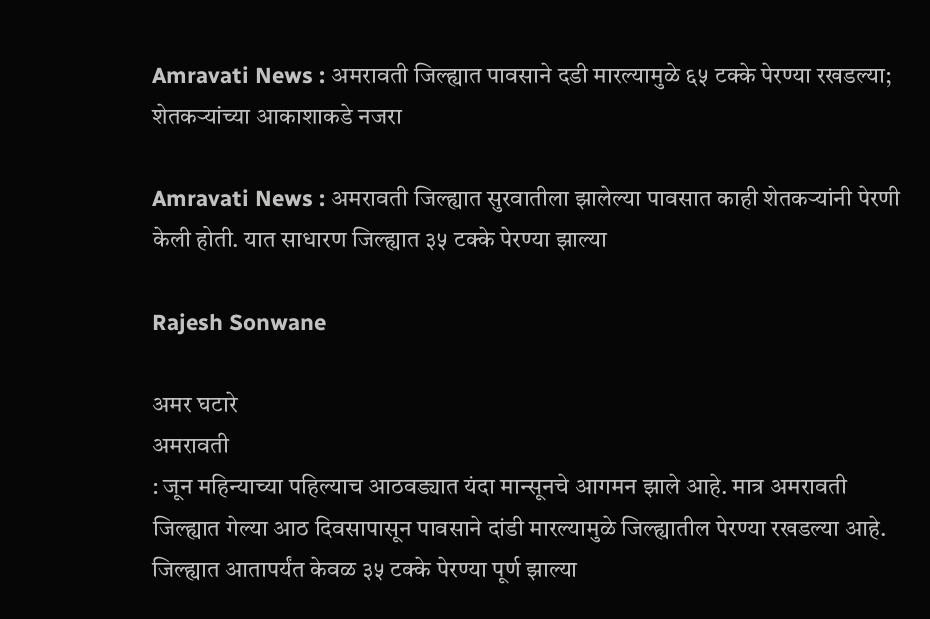Amravati News : अमरावती जिल्ह्यात पावसाने दडी मारल्यामुळे ६५ टक्के पेरण्या रखडल्या; शेतकऱ्यांच्या आकाशाकडे नजरा

Amravati News : अमरावती जिल्ह्यात सुरवातीला झालेल्या पावसात काही शेतकऱ्यांनी पेरणी केली होती. यात साधारण जिल्ह्यात ३५ टक्के पेरण्या झाल्या

Rajesh Sonwane

अमर घटारे
अमरावती
: जून महिन्याच्या पहिल्याच आठवड्यात यंदा मान्सूनचे आगमन झाले आहे. मात्र अमरावती जिल्ह्यात गेल्या आठ दिवसापासून पावसाने दांडी मारल्यामुळे जिल्ह्यातील पेरण्या रखडल्या आहे. जिल्ह्यात आतापर्यंत केवळ ३५ टक्के पेरण्या पूर्ण झाल्या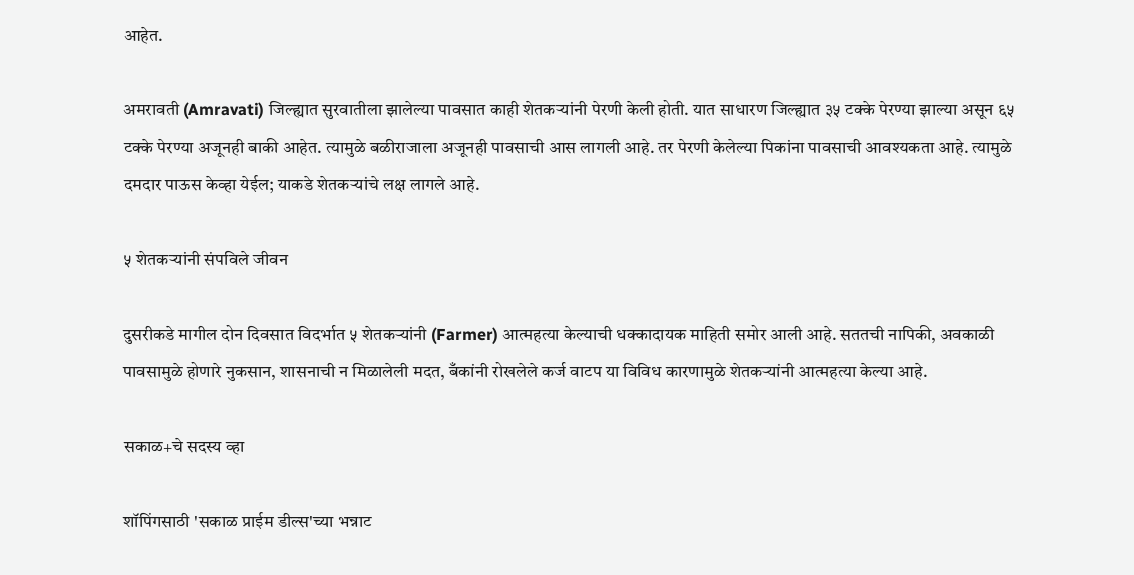आहेत.

अमरावती (Amravati) जिल्ह्यात सुरवातीला झालेल्या पावसात काही शेतकऱ्यांनी पेरणी केली होती. यात साधारण जिल्ह्यात ३५ टक्के पेरण्या झाल्या असून ६५ टक्के पेरण्या अजूनही बाकी आहेत. त्यामुळे बळीराजाला अजूनही पावसाची आस लागली आहे. तर पेरणी केलेल्या पिकांना पावसाची आवश्यकता आहे. त्यामुळे दमदार पाऊस केव्हा येईल; याकडे शेतकऱ्यांचे लक्ष लागले आहे.

५ शेतकऱ्यांनी संपविले जीवन

दुसरीकडे मागील दोन दिवसात विदर्भात ५ शेतकऱ्यांनी (Farmer) आत्महत्या केल्याची धक्कादायक माहिती समोर आली आहे. सततची नापिकी, अवकाळी पावसामुळे होणारे नुकसान, शासनाची न मिळालेली मदत, बँकांनी रोखलेले कर्ज वाटप या विविध कारणामुळे शेतकऱ्यांनी आत्महत्या केल्या आहे.

सकाळ+चे सदस्य व्हा

शॉपिंगसाठी 'सकाळ प्राईम डील्स'च्या भन्नाट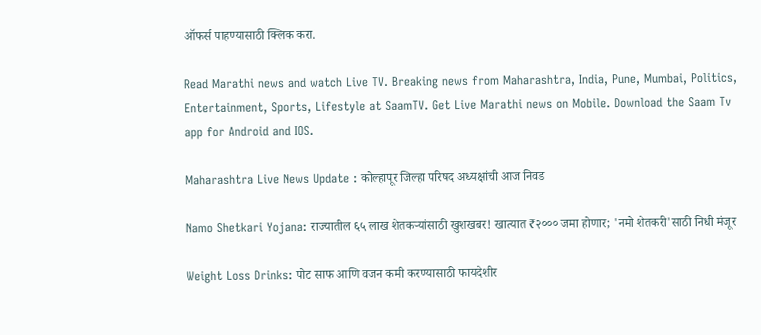ऑफर्स पाहण्यासाठी क्लिक करा.

Read Marathi news and watch Live TV. Breaking news from Maharashtra, India, Pune, Mumbai, Politics, Entertainment, Sports, Lifestyle at SaamTV. Get Live Marathi news on Mobile. Download the Saam Tv app for Android and IOS.

Maharashtra Live News Update : कोल्हापूर जिल्हा परिषद अध्यक्षांची आज निवड

Namo Shetkari Yojana: राज्यातील ६५ लाख शेतकऱ्यांसाठी खुशखबर! खात्यात ₹२००० जमा होणार; 'नमो शेतकरी'साठी निधी मंजूर

Weight Loss Drinks: पोट साफ आणि वजन कमी करण्यासाठी फायदेशीर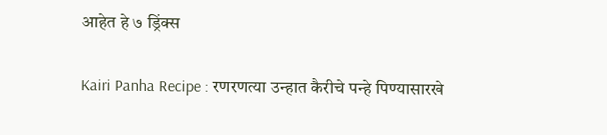आहेत हे ७ ड्रिंक्स

Kairi Panha Recipe : रणरणत्या उन्हात कैरीचे पन्हे पिण्यासारखे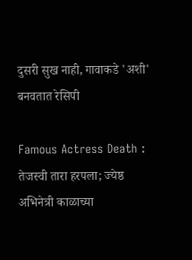दुसरी सुख नाही, गावाकडे 'अशी' बनवतात रेसिपी

Famous Actress Death : तेजस्वी तारा हरपला; ज्येष्ठ अभिनेत्री काळाच्या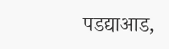पडद्याआड,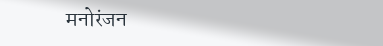मनोरंजन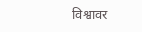विश्वावर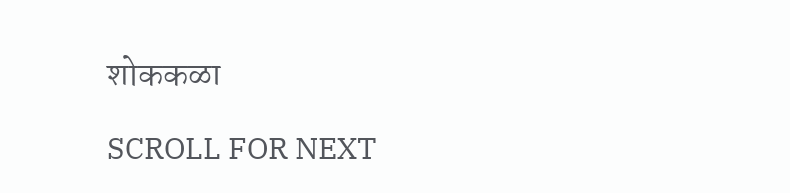शोककळा

SCROLL FOR NEXT